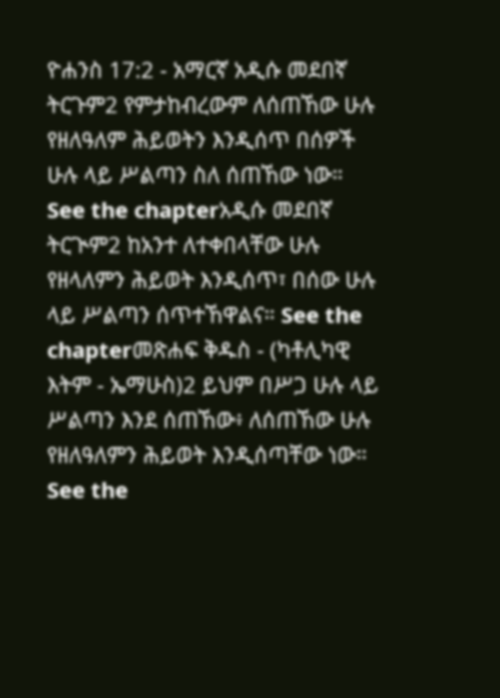ዮሐንስ 17:2 - አማርኛ አዲሱ መደበኛ ትርጉም2 የምታከብረውም ለሰጠኸው ሁሉ የዘለዓለም ሕይወትን እንዲሰጥ በሰዎች ሁሉ ላይ ሥልጣን ስለ ሰጠኸው ነው። See the chapterአዲሱ መደበኛ ትርጒም2 ከአንተ ለተቀበላቸው ሁሉ የዘላለምን ሕይወት እንዲሰጥ፣ በሰው ሁሉ ላይ ሥልጣን ሰጥተኸዋልና። See the chapterመጽሐፍ ቅዱስ - (ካቶሊካዊ እትም - ኤማሁስ)2 ይህም በሥጋ ሁሉ ላይ ሥልጣን እንደ ሰጠኸው፥ ለሰጠኸው ሁሉ የዘለዓለምን ሕይወት እንዲሰጣቸው ነው። See the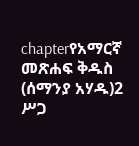chapterየአማርኛ መጽሐፍ ቅዱስ (ሰማንያ አሃዱ)2 ሥጋ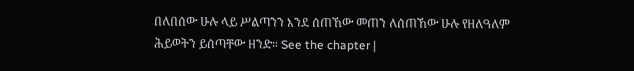በለበሰው ሁሉ ላይ ሥልጣንን እንደ ሰጠኸው መጠን ለሰጠኸው ሁሉ የዘለዓለም ሕይወትን ይሰጣቸው ዘንድ። See the chapter |